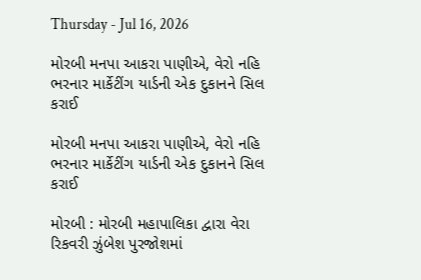Thursday - Jul 16, 2026

મોરબી મનપા આકરા પાણીએ, વેરો નહિ ભરનાર માર્કેટીંગ યાર્ડની એક દુકાનને સિલ કરાઈ

મોરબી મનપા આકરા પાણીએ, વેરો નહિ ભરનાર માર્કેટીંગ યાર્ડની એક દુકાનને સિલ કરાઈ

મોરબી : મોરબી મહાપાલિકા દ્વારા વેરા રિકવરી ઝુંબેશ પુરજોશમાં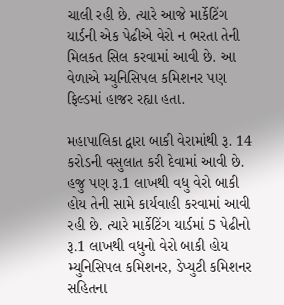ચાલી રહી છે. ત્યારે આજે માર્કેટિંગ યાર્ડની એક પેઢીએ વેરો ન ભરતા તેની મિલકત સિલ કરવામાં આવી છે. આ વેળાએ મ્યુનિસિપલ કમિશનર પણ ફિલ્ડમાં હાજર રહ્યા હતા.

મહાપાલિકા દ્વારા બાકી વેરામાંથી રૂ. 14 કરોડની વસુલાત કરી દેવામાં આવી છે. હજુ પણ રૂ.1 લાખથી વધુ વેરો બાકી હોય તેની સામે કાર્યવાહી કરવામાં આવી રહી છે. ત્યારે માર્કેટિંગ યાર્ડમાં 5 પેઢીનો રૂ.1 લાખથી વધુનો વેરો બાકી હોય મ્યુનિસિપલ કમિશનર, ડેપ્યુટી કમિશનર સહિતના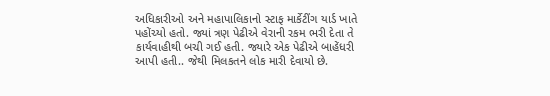અધિકારીઓ અને મહાપાલિકાનો સ્ટાફ માર્કેટીંગ યાર્ડ ખાતે પહોંચ્યો હતો. જ્યાં ત્રણ પેઢીએ વેરાની રકમ ભરી દેતા તે કાર્યવાહીથી બચી ગઈ હતી. જ્યારે એક પેઢીએ બાહેંધરી આપી હતી.. જેથી મિલકતને લોક મારી દેવાયો છે.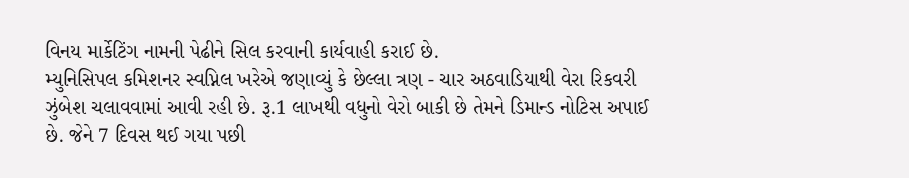વિનય માર્કેટિંગ નામની પેઢીને સિલ કરવાની કાર્યવાહી કરાઈ છે.
મ્યુનિસિપલ કમિશનર સ્વપ્નિલ ખરેએ જણાવ્યું કે છેલ્લા ત્રણ - ચાર અઠવાડિયાથી વેરા રિકવરી ઝુંબેશ ચલાવવામાં આવી રહી છે. રૂ.1 લાખથી વધુનો વેરો બાકી છે તેમને ડિમાન્ડ નોટિસ અપાઈ છે. જેને 7 દિવસ થઈ ગયા પછી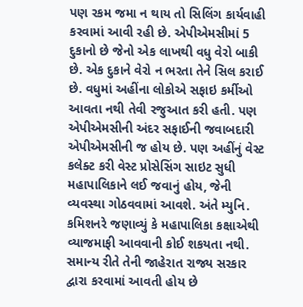પણ રકમ જમા ન થાય તો સિલિંગ કાર્યવાહી કરવામાં આવી રહી છે. એપીએમસીમાં 5 દુકાનો છે જેનો એક લાખથી વધુ વેરો બાકી છે. એક દુકાને વેરો ન ભરતા તેને સિલ કરાઈ છે. વધુમાં અહીંના લોકોએ સફાઇ કર્મીઓ આવતા નથી તેવી રજુઆત કરી હતી. પણ એપીએમસીની અંદર સફાઈની જવાબદારી એપીએમસીની જ હોય છે. પણ અહીંનું વેસ્ટ કલેક્ટ કરી વેસ્ટ પ્રોસેસિંગ સાઇટ સુધી મહાપાલિકાને લઈ જવાનું હોય, જેની વ્યવસ્થા ગોઠવવામાં આવશે. અંતે મ્યુનિ. કમિશનરે જણાવ્યું કે મહાપાલિકા કક્ષાએથી વ્યાજમાફી આવવાની કોઈ શકયતા નથી. સમાન્ય રીતે તેની જાહેરાત રાજ્ય સરકાર દ્વારા કરવામાં આવતી હોય છે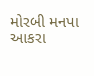મોરબી મનપા આકરા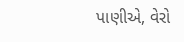પાણીએ, વેરો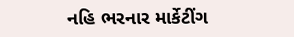નહિ ભરનાર માર્કેટીંગ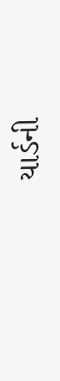યાર્ડની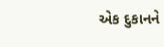એક દુકાનને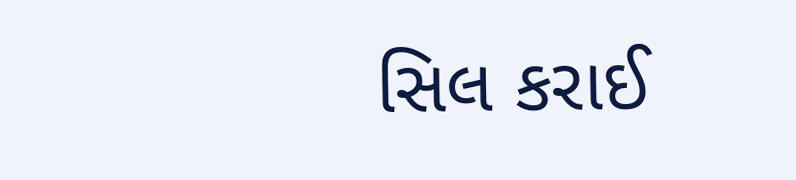સિલ કરાઈ